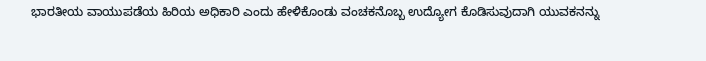ಭಾರತೀಯ ವಾಯುಪಡೆಯ ಹಿರಿಯ ಅಧಿಕಾರಿ ಎಂದು ಹೇಳಿಕೊಂಡು ವಂಚಕನೊಬ್ಬ ಉದ್ಯೋಗ ಕೊಡಿಸುವುದಾಗಿ ಯುವಕನನ್ನು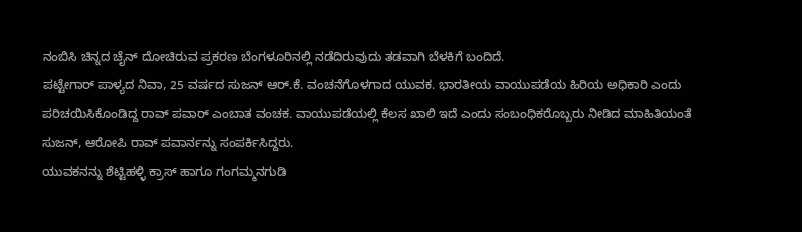ನಂಬಿಸಿ ಚಿನ್ನದ ಚೈನ್ ದೋಚಿರುವ ಪ್ರಕರಣ ಬೆಂಗಳೂರಿನಲ್ಲಿ ನಡೆದಿರುವುದು ತಡವಾಗಿ ಬೆಳಕಿಗೆ ಬಂದಿದೆ.
ಪಟ್ಟೇಗಾರ್ ಪಾಳ್ಯದ ನಿವಾ, 25 ವರ್ಷದ ಸುಜನ್ ಆರ್.ಕೆ. ವಂಚನೆಗೊಳಗಾದ ಯುವಕ. ಭಾರತೀಯ ವಾಯುಪಡೆಯ ಹಿರಿಯ ಅಧಿಕಾರಿ ಎಂದು ಪರಿಚಯಿಸಿಕೊಂಡಿದ್ದ ರಾವ್ ಪವಾರ್ ಎಂಬಾತ ವಂಚಕ. ವಾಯುಪಡೆಯಲ್ಲಿ ಕೆಲಸ ಖಾಲಿ ಇದೆ ಎಂದು ಸಂಬಂಧಿಕರೊಬ್ಬರು ನೀಡಿದ ಮಾಹಿತಿಯಂತೆ ಸುಜನ್, ಆರೋಪಿ ರಾವ್ ಪವಾರ್ನನ್ನು ಸಂಪರ್ಕಿಸಿದ್ದರು.
ಯುವಕನನ್ನು ಶೆಟ್ಟಿಹಳ್ಳಿ ಕ್ರಾಸ್ ಹಾಗೂ ಗಂಗಮ್ಮನಗುಡಿ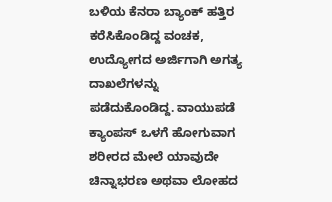ಬಳಿಯ ಕೆನರಾ ಬ್ಯಾಂಕ್ ಹತ್ತಿರ ಕರೆಸಿಕೊಂಡಿದ್ದ ವಂಚಕ, ಉದ್ಯೋಗದ ಅರ್ಜಿಗಾಗಿ ಅಗತ್ಯ ದಾಖಲೆಗಳನ್ನು ಪಡೆದುಕೊಂಡಿದ್ದ. ವಾಯುಪಡೆ ಕ್ಯಾಂಪಸ್ ಒಳಗೆ ಹೋಗುವಾಗ ಶರೀರದ ಮೇಲೆ ಯಾವುದೇ ಚಿನ್ನಾಭರಣ ಅಥವಾ ಲೋಹದ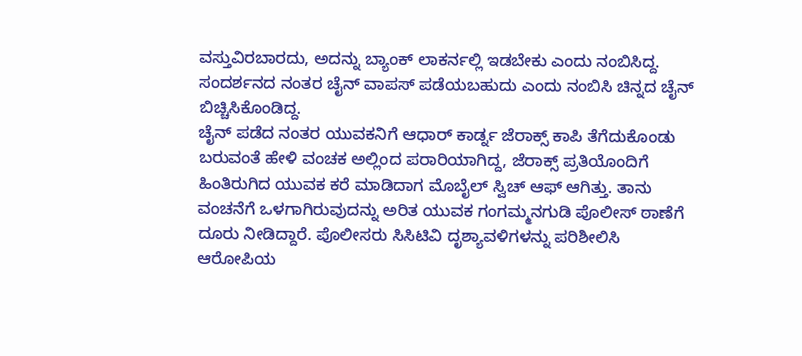ವಸ್ತುವಿರಬಾರದು, ಅದನ್ನು ಬ್ಯಾಂಕ್ ಲಾಕರ್ನಲ್ಲಿ ಇಡಬೇಕು ಎಂದು ನಂಬಿಸಿದ್ದ. ಸಂದರ್ಶನದ ನಂತರ ಚೈನ್ ವಾಪಸ್ ಪಡೆಯಬಹುದು ಎಂದು ನಂಬಿಸಿ ಚಿನ್ನದ ಚೈನ್ ಬಿಚ್ಚಿಸಿಕೊಂಡಿದ್ದ.
ಚೈನ್ ಪಡೆದ ನಂತರ ಯುವಕನಿಗೆ ಆಧಾರ್ ಕಾರ್ಡ್ನ ಜೆರಾಕ್ಸ್ ಕಾಪಿ ತೆಗೆದುಕೊಂಡು ಬರುವಂತೆ ಹೇಳಿ ವಂಚಕ ಅಲ್ಲಿಂದ ಪರಾರಿಯಾಗಿದ್ದ, ಜೆರಾಕ್ಸ್ ಪ್ರತಿಯೊಂದಿಗೆ ಹಿಂತಿರುಗಿದ ಯುವಕ ಕರೆ ಮಾಡಿದಾಗ ಮೊಬೈಲ್ ಸ್ವಿಚ್ ಆಫ್ ಆಗಿತ್ತು. ತಾನು ವಂಚನೆಗೆ ಒಳಗಾಗಿರುವುದನ್ನು ಅರಿತ ಯುವಕ ಗಂಗಮ್ಮನಗುಡಿ ಪೊಲೀಸ್ ಠಾಣೆಗೆ ದೂರು ನೀಡಿದ್ದಾರೆ. ಪೊಲೀಸರು ಸಿಸಿಟಿವಿ ದೃಶ್ಯಾವಳಿಗಳನ್ನು ಪರಿಶೀಲಿಸಿ ಆರೋಪಿಯ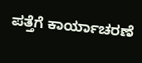ಪತ್ತೆಗೆ ಕಾರ್ಯಾಚರಣೆ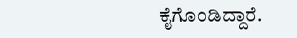ಕೈಗೊಂಡಿದ್ದಾರೆ.